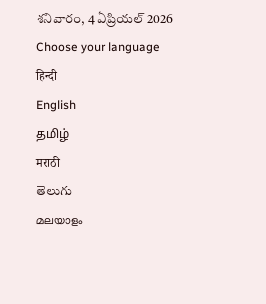శనివారం, 4 ఏప్రియల్ 2026
Choose your language
हिन्दी
English
தமிழ்
मराठी
తెలుగు
മലയാളം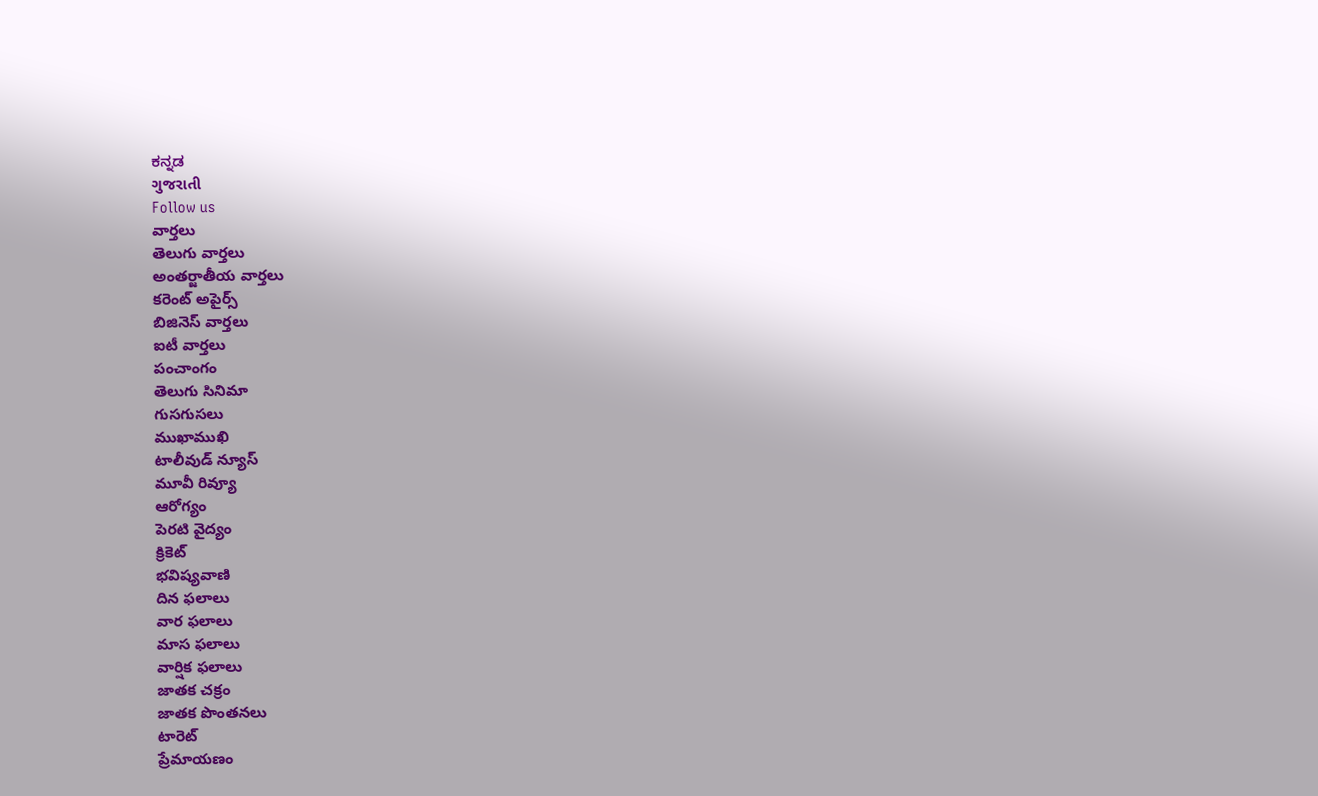ಕನ್ನಡ
ગુજરાતી
Follow us
వార్తలు
తెలుగు వార్తలు
అంతర్జాతీయ వార్తలు
కరెంట్ అపైర్స్
బిజినెస్ వార్తలు
ఐటీ వార్తలు
పంచాంగం
తెలుగు సినిమా
గుసగుసలు
ముఖాముఖి
టాలీవుడ్ న్యూస్
మూవీ రివ్యూ
ఆరోగ్యం
పెరటి వైద్యం
క్రికెట్
భవిష్యవాణి
దిన ఫలాలు
వార ఫలాలు
మాస ఫలాలు
వార్షిక ఫలాలు
జాతక చక్రం
జాతక పొంతనలు
టారెట్
ప్రేమాయణం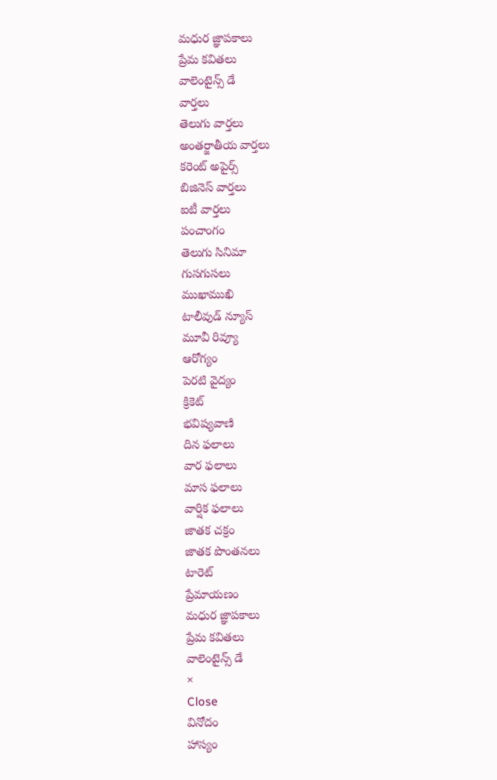మధుర జ్ఞాపకాలు
ప్రేమ కవితలు
వాలెంటైన్స్ డే
వార్తలు
తెలుగు వార్తలు
అంతర్జాతీయ వార్తలు
కరెంట్ అపైర్స్
బిజినెస్ వార్తలు
ఐటీ వార్తలు
పంచాంగం
తెలుగు సినిమా
గుసగుసలు
ముఖాముఖి
టాలీవుడ్ న్యూస్
మూవీ రివ్యూ
ఆరోగ్యం
పెరటి వైద్యం
క్రికెట్
భవిష్యవాణి
దిన ఫలాలు
వార ఫలాలు
మాస ఫలాలు
వార్షిక ఫలాలు
జాతక చక్రం
జాతక పొంతనలు
టారెట్
ప్రేమాయణం
మధుర జ్ఞాపకాలు
ప్రేమ కవితలు
వాలెంటైన్స్ డే
×
Close
వినోదం
హాస్యం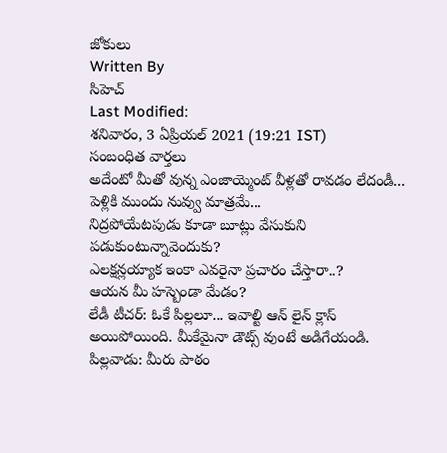జోకులు
Written By
సిహెచ్
Last Modified:
శనివారం, 3 ఏప్రియల్ 2021 (19:21 IST)
సంబంధిత వార్తలు
అదేంటో మీతో వున్న ఎంజాయ్మెంట్ వీళ్లతో రావడం లేదండీ...
పెళ్లికి ముందు నువ్వు మాత్రమే...
నిద్రపోయేటపుడు కూడా బూట్లు వేసుకుని పడుకుంటున్నావెందుకు?
ఎలక్షన్లయ్యాక ఇంకా ఎవరైనా ప్రచారం చేస్తారా..?
ఆయన మీ హస్బెండా మేడం?
లేడీ టీచర్: ఓకే పిల్లలూ... ఇవాల్టి ఆన్ లైన్ క్లాస్ అయిపోయింది. మీకేమైనా డౌట్స్ వుంటే అడిగేయండి.
పిల్లవాడు: మీరు పాఠం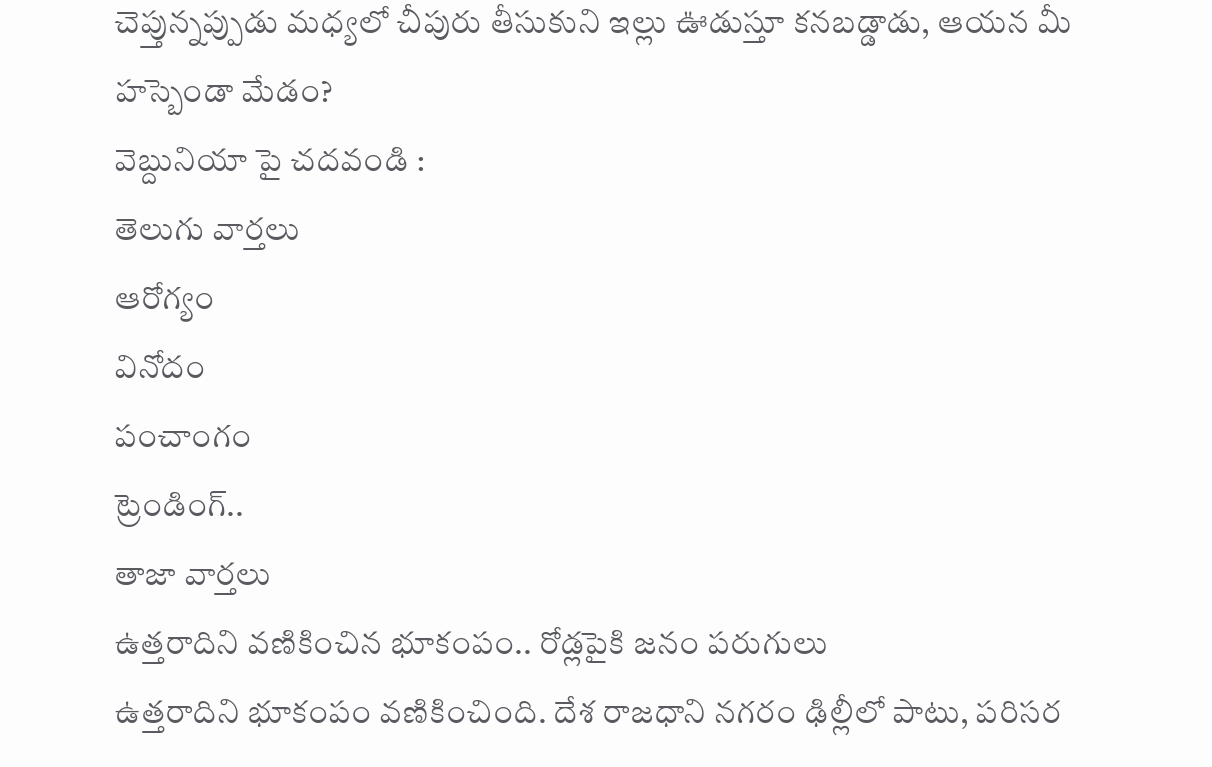చెప్తున్నప్పుడు మధ్యలో చీపురు తీసుకుని ఇల్లు ఊడుస్తూ కనబడ్డాడు, ఆయన మీ హస్బెండా మేడం?
వెబ్దునియా పై చదవండి :
తెలుగు వార్తలు
ఆరోగ్యం
వినోదం
పంచాంగం
ట్రెండింగ్..
తాజా వార్తలు
ఉత్తరాదిని వణికించిన భూకంపం.. రోడ్లపైకి జనం పరుగులు
ఉత్తరాదిని భూకంపం వణికించింది. దేశ రాజధాని నగరం ఢిల్లీలో పాటు, పరిసర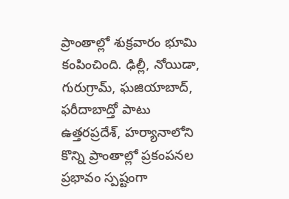ప్రాంతాల్లో శుక్రవారం భూమి కంపించింది. ఢిల్లీ, నోయిడా, గురుగ్రామ్, ఘజియాబాద్, ఫరీదాబాద్తో పాటు ఉత్తరప్రదేశ్, హర్యానాలోని కొన్ని ప్రాంతాల్లో ప్రకంపనల ప్రభావం స్పష్టంగా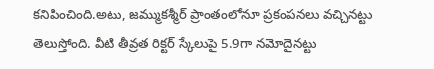కనిపించింది.అటు, జమ్ముకశ్మీర్ ప్రాంతంలోనూ ప్రకంపనలు వచ్చినట్టు తెలుస్తోంది. వీటి తీవ్రత రిక్టర్ స్కేలుపై 5.9గా నమోదైనట్టు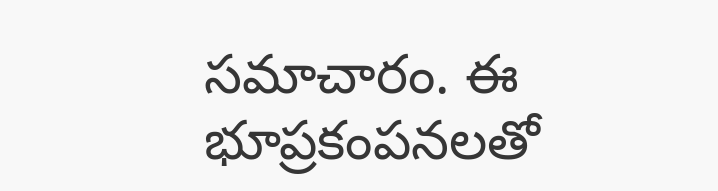సమాచారం. ఈ భూప్రకంపనలతో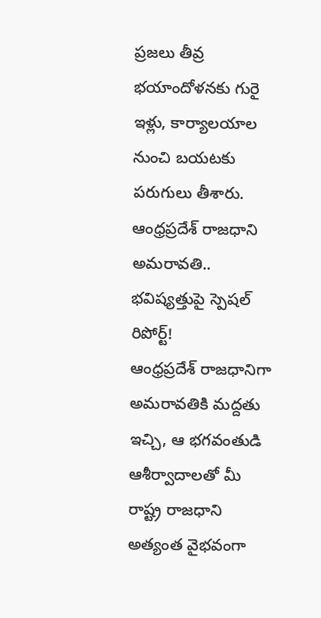ప్రజలు తీవ్ర భయాందోళనకు గురై ఇళ్లు, కార్యాలయాల నుంచి బయటకు పరుగులు తీశారు.
ఆంధ్రప్రదేశ్ రాజధాని అమరావతి.. భవిష్యత్తుపై స్పెషల్ రిపోర్ట్!
ఆంధ్రప్రదేశ్ రాజధానిగా అమరావతికి మద్దతు ఇచ్చి, ఆ భగవంతుడి ఆశీర్వాదాలతో మీ రాష్ట్ర రాజధాని అత్యంత వైభవంగా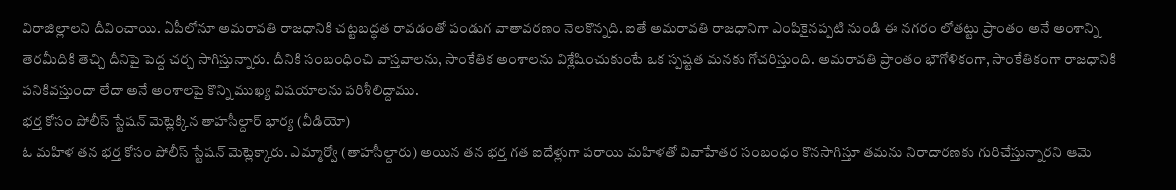విరాజిల్లాలని దీవించాయి. ఏపీలోనూ అమరావతి రాజధానికి చట్టబద్ధత రావడంతో పండుగ వాతావరణం నెలకొన్నది. ఐతే అమరావతి రాజధానిగా ఎంపికైనప్పటి నుండి ఈ నగరం లోతట్టు ప్రాంతం అనే అంశాన్ని తెరమీదికి తెచ్చి దీనిపై పెద్ద చర్చ సాగిస్తున్నారు. దీనికి సంబంధించి వాస్తవాలను, సాంకేతిక అంశాలను విశ్లేషించుకుంటే ఒక స్పష్టత మనకు గోచరిస్తుంది. అమరావతి ప్రాంతం భౌగోళికంగా, సాంకేతికంగా రాజధానికి పనికివస్తుందా లేదా అనే అంశాలపై కొన్ని ముఖ్య విషయాలను పరిశీలిద్దాము.
భర్త కోసం పోలీస్ స్టేషన్ మెట్లెక్కిన తాహసీల్దార్ భార్య (వీడియో)
ఓ మహిళ తన భర్త కోసం పోలీస్ స్టేషన్ మెట్లెక్కారు. ఎమ్మార్వో (తాహసీల్దారు) అయిన తన భర్త గత ఐదేళ్లుగా పరాయి మహిళతో వివాహేతర సంబంధం కొనసాగిస్తూ తమను నిరాదారణకు గురిచేస్తున్నారని ఆమె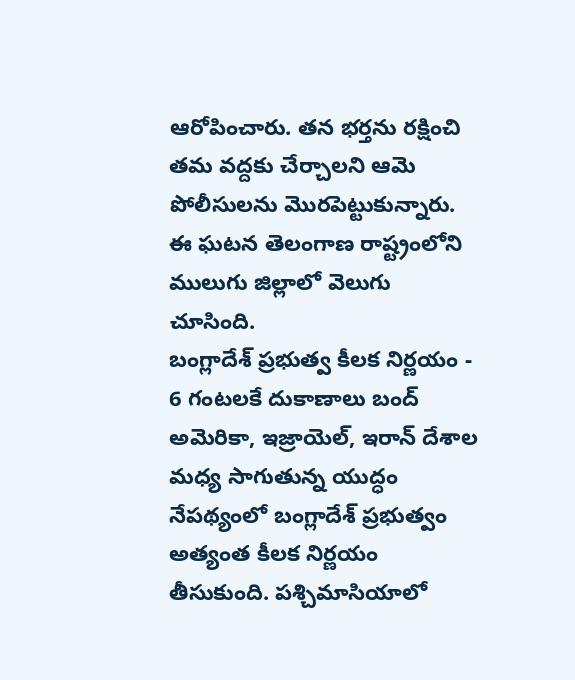ఆరోపించారు. తన భర్తను రక్షించి తమ వద్దకు చేర్చాలని ఆమె పోలీసులను మొరపెట్టుకున్నారు. ఈ ఘటన తెలంగాణ రాష్ట్రంలోని ములుగు జిల్లాలో వెలుగు చూసింది.
బంగ్లాదేశ్ ప్రభుత్వ కీలక నిర్ణయం - 6 గంటలకే దుకాణాలు బంద్
అమెరికా, ఇజ్రాయెల్, ఇరాన్ దేశాల మధ్య సాగుతున్న యుద్ధం నేపథ్యంలో బంగ్లాదేశ్ ప్రభుత్వం అత్యంత కీలక నిర్ణయం తీసుకుంది. పశ్చిమాసియాలో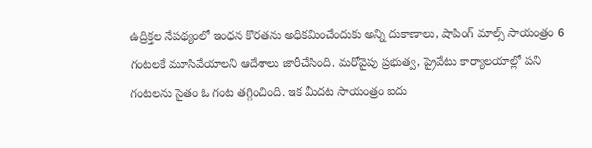ఉద్రిక్తల నేపథ్యంలో ఇంధన కొరతను అధికమించేందుకు అన్ని దుకాణాలు, షాపింగ్ మాల్స్ సాయంత్రం 6 గంటలకే మూసివేయాలని ఆదేశాలు జారీచేసింది. మరోవైపు ప్రభుత్వ, ప్రైవేటు కార్యాలయాల్లో పని గంటలను సైతం ఓ గంట తగ్గించింది. ఇక మీదట సాయంత్రం ఐదు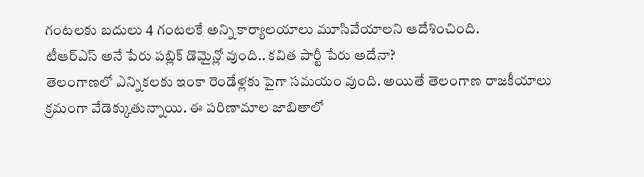గంటలకు బదులు 4 గంటలకే అన్ని కార్యాలయాలు మూసివేయాలని ఆదేశించింది.
టీఆర్ఎస్ అనే పేరు పబ్లిక్ డొమైన్లో వుంది.. కవిత పార్టీ పేరు అదేనా?
తెలంగాణలో ఎన్నికలకు ఇంకా రెండేళ్లకు పైగా సమయం వుంది. అయితే తెలంగాణ రాజకీయాలు క్రమంగా వేడెక్కుతున్నాయి. ఈ పరిణామాల జాబితాలో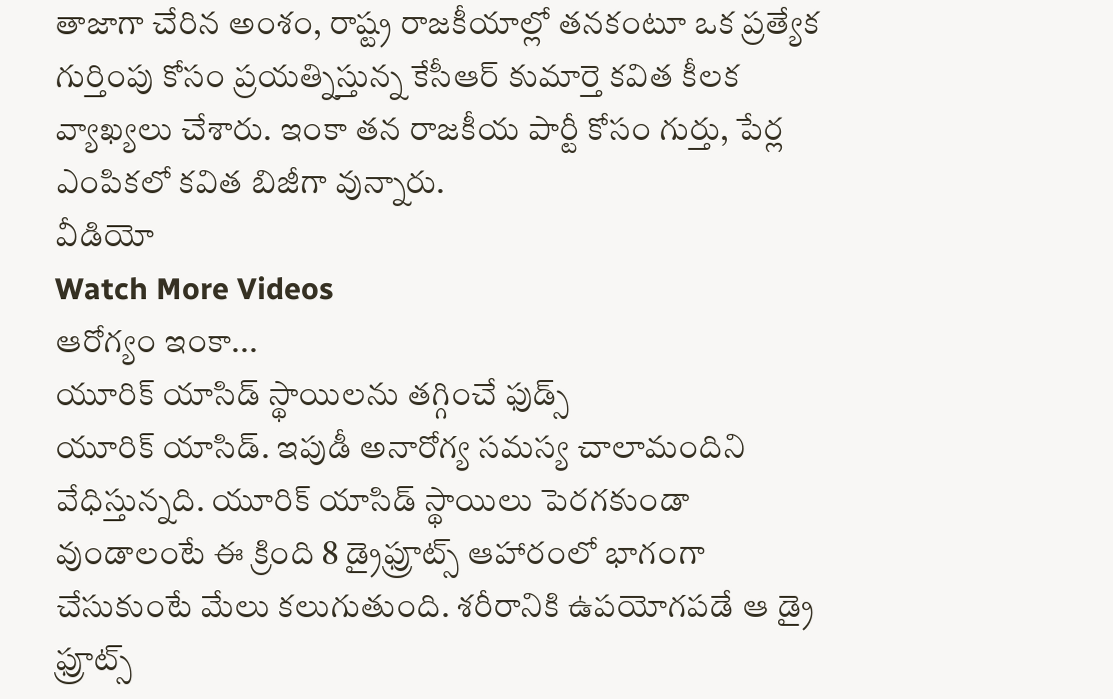తాజాగా చేరిన అంశం, రాష్ట్ర రాజకీయాల్లో తనకంటూ ఒక ప్రత్యేక గుర్తింపు కోసం ప్రయత్నిస్తున్న కేసీఆర్ కుమార్తె కవిత కీలక వ్యాఖ్యలు చేశారు. ఇంకా తన రాజకీయ పార్టీ కోసం గుర్తు, పేర్ల ఎంపికలో కవిత బిజీగా వున్నారు.
వీడియో
Watch More Videos
ఆరోగ్యం ఇంకా...
యూరిక్ యాసిడ్ స్థాయిలను తగ్గించే ఫుడ్స్
యూరిక్ యాసిడ్. ఇపుడీ అనారోగ్య సమస్య చాలామందిని వేధిస్తున్నది. యూరిక్ యాసిడ్ స్థాయిలు పెరగకుండా వుండాలంటే ఈ క్రింది 8 డ్రైఫ్రూట్స్ ఆహారంలో భాగంగా చేసుకుంటే మేలు కలుగుతుంది. శరీరానికి ఉపయోగపడే ఆ డ్రై ఫ్రూట్స్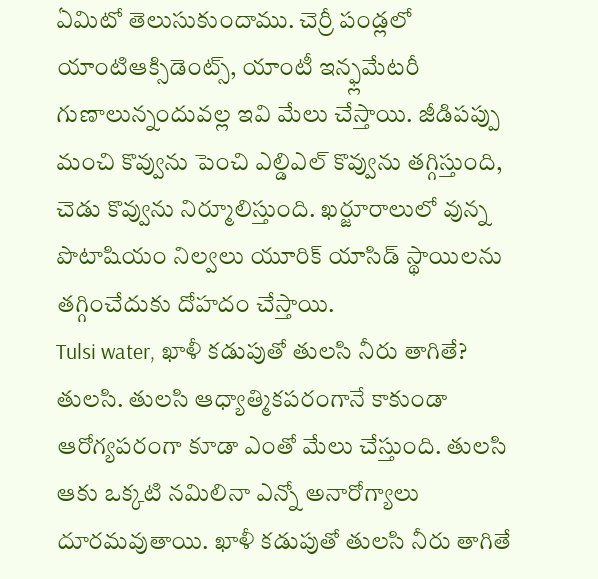ఏమిటో తెలుసుకుందాము. చెర్రీ పండ్లలో యాంటిఆక్సిడెంట్స్, యాంటీ ఇన్ఫ్లమేటరీ గుణాలున్నందువల్ల ఇవి మేలు చేస్తాయి. జీడిపప్పు మంచి కొవ్వును పెంచి ఎల్డిఎల్ కొవ్వును తగ్గిస్తుంది, చెడు కొవ్వును నిర్మూలిస్తుంది. ఖర్జూరాలులో వున్న పొటాషియం నిల్వలు యూరిక్ యాసిడ్ స్థాయిలను తగ్గించేదుకు దోహదం చేస్తాయి.
Tulsi water, ఖాళీ కడుపుతో తులసి నీరు తాగితే?
తులసి. తులసి ఆధ్యాత్మికపరంగానే కాకుండా ఆరోగ్యపరంగా కూడా ఎంతో మేలు చేస్తుంది. తులసి ఆకు ఒక్కటి నమిలినా ఎన్నో అనారోగ్యాలు దూరమవుతాయి. ఖాళీ కడుపుతో తులసి నీరు తాగితే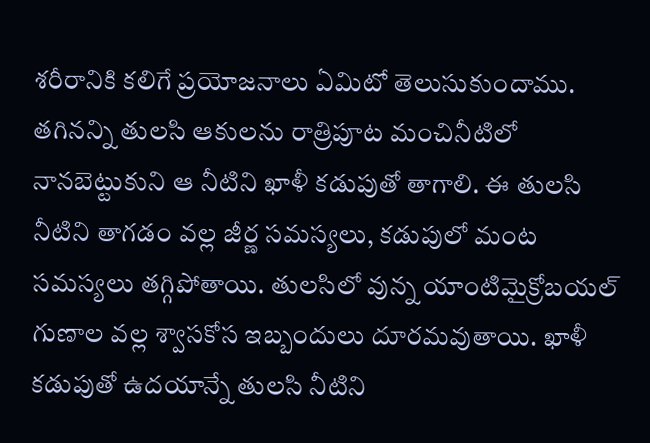శరీరానికి కలిగే ప్రయోజనాలు ఏమిటో తెలుసుకుందాము. తగినన్ని తులసి ఆకులను రాత్రిపూట మంచినీటిలో నానబెట్టుకుని ఆ నీటిని ఖాళీ కడుపుతో తాగాలి. ఈ తులసి నీటిని తాగడం వల్ల జీర్ణ సమస్యలు, కడుపులో మంట సమస్యలు తగ్గిపోతాయి. తులసిలో వున్న యాంటిమైక్రోబయల్ గుణాల వల్ల శ్వాసకోస ఇబ్బందులు దూరమవుతాయి. ఖాళీ కడుపుతో ఉదయాన్నే తులసి నీటిని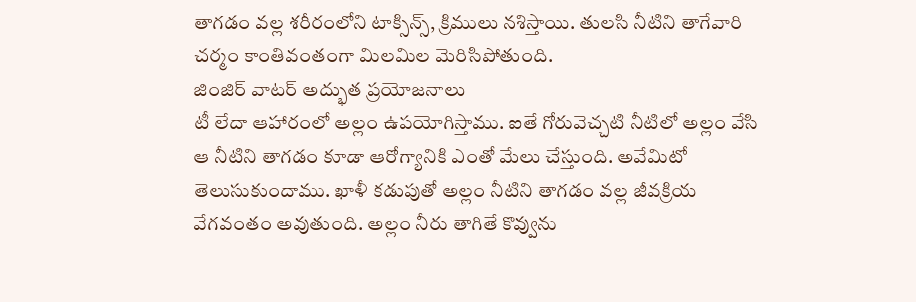తాగడం వల్ల శరీరంలోని టాక్సిన్స్, క్రిములు నశిస్తాయి. తులసి నీటిని తాగేవారి చర్మం కాంతివంతంగా మిలమిల మెరిసిపోతుంది.
జింజిర్ వాటర్ అద్భుత ప్రయోజనాలు
టీ లేదా ఆహారంలో అల్లం ఉపయోగిస్తాము. ఐతే గోరువెచ్చటి నీటిలో అల్లం వేసి ఆ నీటిని తాగడం కూడా ఆరోగ్యానికి ఎంతో మేలు చేస్తుంది. అవేమిటో తెలుసుకుందాము. ఖాళీ కడుపుతో అల్లం నీటిని తాగడం వల్ల జీవక్రియ వేగవంతం అవుతుంది. అల్లం నీరు తాగితే కొవ్వును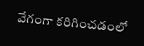వేగంగా కరిగించడంలో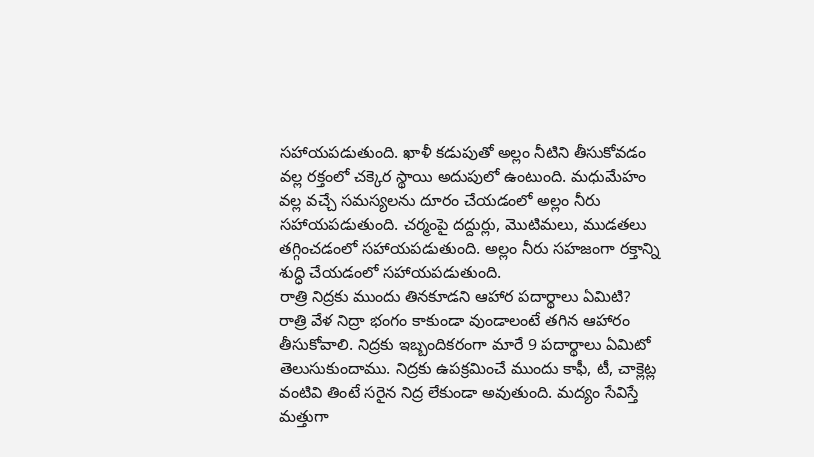సహాయపడుతుంది. ఖాళీ కడుపుతో అల్లం నీటిని తీసుకోవడం వల్ల రక్తంలో చక్కెర స్థాయి అదుపులో ఉంటుంది. మధుమేహం వల్ల వచ్చే సమస్యలను దూరం చేయడంలో అల్లం నీరు సహాయపడుతుంది. చర్మంపై దద్దుర్లు, మొటిమలు, ముడతలు తగ్గించడంలో సహాయపడుతుంది. అల్లం నీరు సహజంగా రక్తాన్ని శుద్ధి చేయడంలో సహాయపడుతుంది.
రాత్రి నిద్రకు ముందు తినకూడని ఆహార పదార్థాలు ఏమిటి?
రాత్రి వేళ నిద్రా భంగం కాకుండా వుండాలంటే తగిన ఆహారం తీసుకోవాలి. నిద్రకు ఇబ్బందికరంగా మారే 9 పదార్థాలు ఏమిటో తెలుసుకుందాము. నిద్రకు ఉపక్రమించే ముందు కాఫీ, టీ, చాక్లెట్ల వంటివి తింటే సరైన నిద్ర లేకుండా అవుతుంది. మద్యం సేవిస్తే మత్తుగా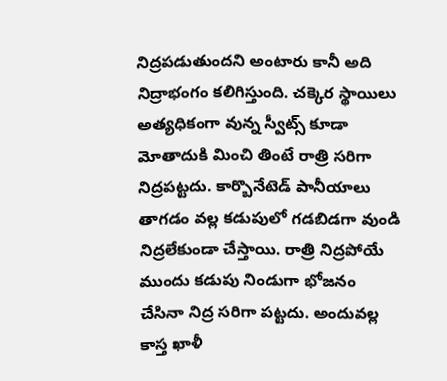నిద్రపడుతుందని అంటారు కానీ అది నిద్రాభంగం కలిగిస్తుంది. చక్కెర స్థాయిలు అత్యధికంగా వున్న స్వీట్స్ కూడా మోతాదుకి మించి తింటే రాత్రి సరిగా నిద్రపట్టదు. కార్బొనేటెడ్ పానీయాలు తాగడం వల్ల కడుపులో గడబిడగా వుండి నిద్రలేకుండా చేస్తాయి. రాత్రి నిద్రపోయే ముందు కడుపు నిండుగా భోజనం చేసినా నిద్ర సరిగా పట్టదు. అందువల్ల కాస్త ఖాళీ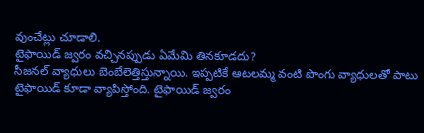వుంచేట్లు చూడాలి.
టైఫాయిడ్ జ్వరం వచ్చినప్పుడు ఏమేమి తినకూడదు?
సీజనల్ వ్యాధులు బెంబేలెత్తిస్తున్నాయి. ఇప్పటికే ఆటలమ్మ వంటి పొంగు వ్యాధులతో పాటు టైఫాయిడ్ కూడా వ్యాపిస్తోంది. టైఫాయిడ్ జ్వరం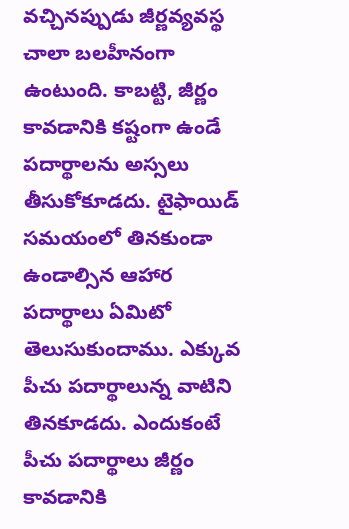వచ్చినప్పుడు జీర్ణవ్యవస్థ చాలా బలహీనంగా ఉంటుంది. కాబట్టి, జీర్ణం కావడానికి కష్టంగా ఉండే పదార్థాలను అస్సలు తీసుకోకూడదు. టైఫాయిడ్ సమయంలో తినకుండా ఉండాల్సిన ఆహార పదార్థాలు ఏమిటో తెలుసుకుందాము. ఎక్కువ పీచు పదార్థాలున్న వాటిని తినకూడదు. ఎందుకంటే పీచు పదార్థాలు జీర్ణం కావడానికి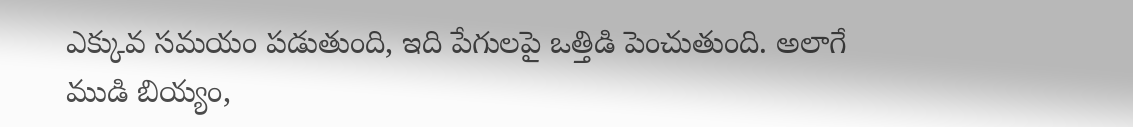ఎక్కువ సమయం పడుతుంది, ఇది పేగులపై ఒత్తిడి పెంచుతుంది. అలాగే ముడి బియ్యం,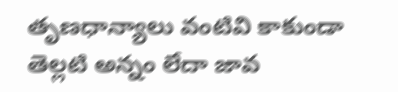తృణధాన్యాలు వంటివి కాకుండా తెల్లటి అన్నం లేదా జావ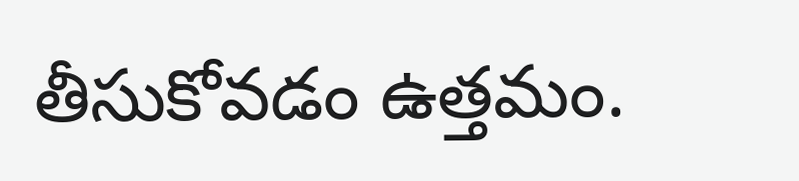తీసుకోవడం ఉత్తమం.